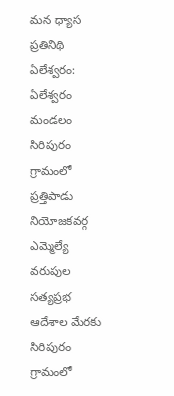మన ధ్యాస ప్రతినిథి ఏలేశ్వరం: ఏలేశ్వరం మండలం సిరిపురం గ్రామంలో ప్రత్తిపాడు నియోజకవర్గ ఎమ్మెల్యే వరుపుల సత్యప్రభ ఆదేశాల మేరకు సిరిపురం గ్రామంలో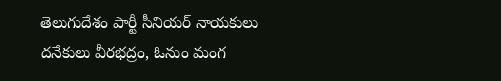తెలుగుదేశం పార్టీ సీనియర్ నాయకులు దనేకులు వీరభద్రం, ఓనుం మంగ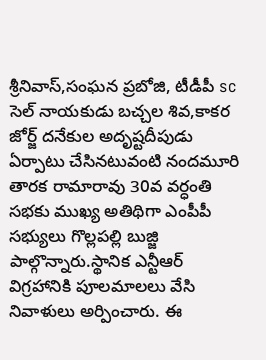శ్రీనివాస్,సంఘన ప్రబోజి, టీడీపీ sc సెల్ నాయకుడు బచ్చల శివ,కాకర జోర్జ్ దనేకుల అదృష్టదీపుడు ఏర్పాటు చేసినటువంటి నందమూరి తారక రామారావు 30వ వర్ధంతి సభకు ముఖ్య అతిథిగా ఎంపీపీ సభ్యులు గొల్లపల్లి బుజ్జి పాల్గొన్నారు.స్థానిక ఎన్టీఆర్ విగ్రహానికి పూలమాలలు వేసి నివాళులు అర్పించారు. ఈ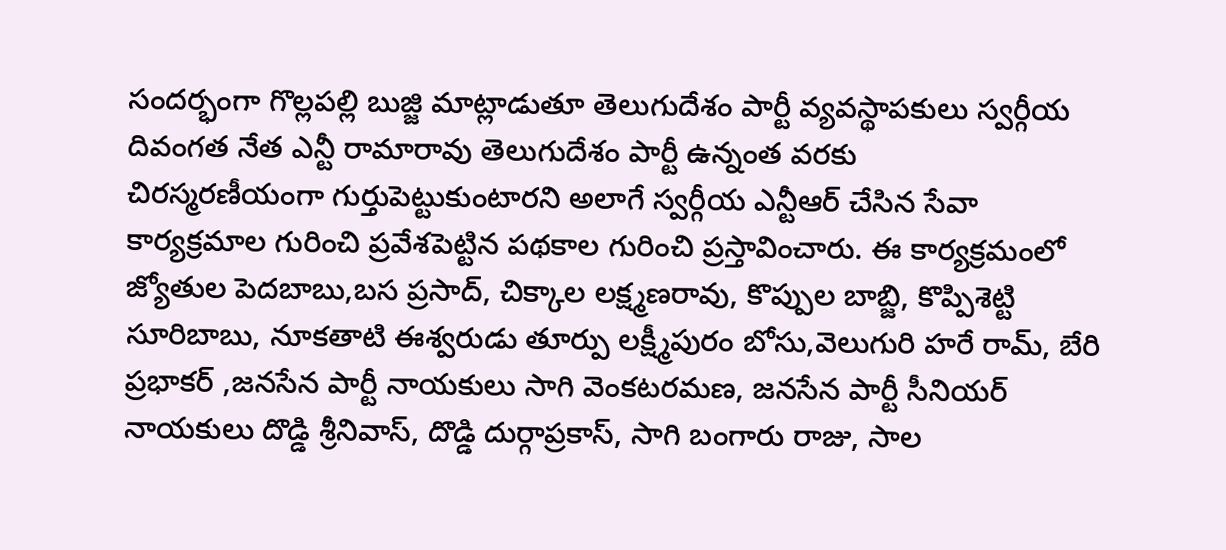సందర్భంగా గొల్లపల్లి బుజ్జి మాట్లాడుతూ తెలుగుదేశం పార్టీ వ్యవస్థాపకులు స్వర్గీయ దివంగత నేత ఎన్టీ రామారావు తెలుగుదేశం పార్టీ ఉన్నంత వరకు
చిరస్మరణీయంగా గుర్తుపెట్టుకుంటారని అలాగే స్వర్గీయ ఎన్టీఆర్ చేసిన సేవా కార్యక్రమాల గురించి ప్రవేశపెట్టిన పథకాల గురించి ప్రస్తావించారు. ఈ కార్యక్రమంలో జ్యోతుల పెదబాబు,బస ప్రసాద్, చిక్కాల లక్ష్మణరావు, కొప్పుల బాబ్జి, కొప్పిశెట్టి సూరిబాబు, నూకతాటి ఈశ్వరుడు తూర్పు లక్ష్మీపురం బోసు,వెలుగురి హరే రామ్, బేరి ప్రభాకర్ ,జనసేన పార్టీ నాయకులు సాగి వెంకటరమణ, జనసేన పార్టీ సీనియర్ నాయకులు దొడ్డి శ్రీనివాస్, దొడ్డి దుర్గాప్రకాస్, సాగి బంగారు రాజు, సాల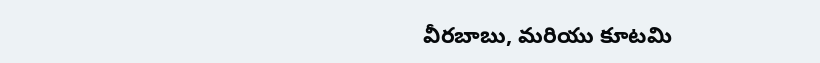వీరబాబు, మరియు కూటమి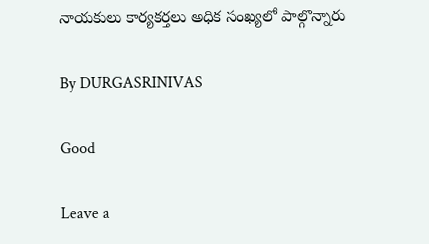నాయకులు కార్యకర్తలు అధిక సంఖ్యలో పాల్గొన్నారు

By DURGASRINIVAS

Good

Leave a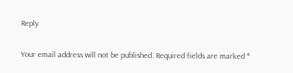Reply

Your email address will not be published. Required fields are marked *